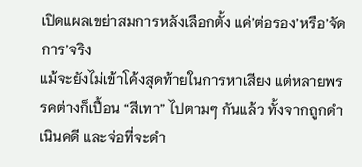เปิดแผลเขย่าสมการหลังเลือกตั้ง แค่’ต่อรอง’หรือ’จัดการ’จริง
แม้จะยังไม่เข้าโค้งสุดท้ายในการหาเสียง แต่หลายพรรคต่างก็เปื้อน “สีเทา” ไปตามๆ กันแล้ว ทั้งจากถูกดำเนินคดี และจ่อที่จะดำ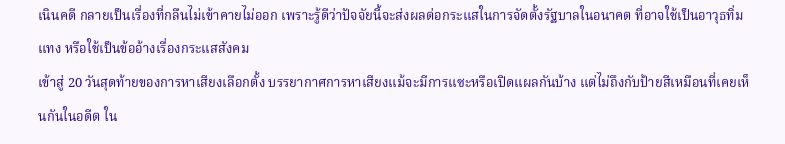เนินคดี กลายเป็นเรื่องที่กลืนไม่เข้าคายไม่ออก เพราะรู้ดีว่าปัจจัยนี้จะส่งผลต่อกระแสในการจัดตั้งรัฐบาลในอนาคต ที่อาจใช้เป็นอาวุธทิ่มแทง หรือใช้เป็นข้ออ้างเรื่องกระแสสังคม
เข้าสู่ 20 วันสุดท้ายของการหาเสียงเลือกตั้ง บรรยากาศการหาเสียงแม้จะมีการแซะหรือเปิดแผลกันบ้าง แต่ไม่ถึงกับป้ายสีเหมือนที่เคยเห็นกันในอดีต ใน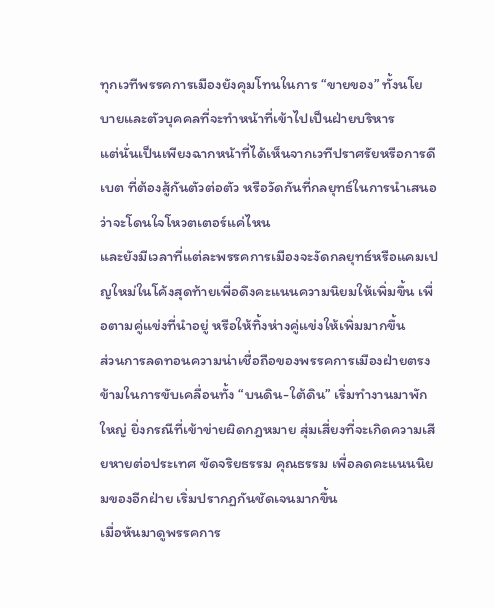ทุกเวทีพรรคการเมืองยังคุมโทนในการ “ขายของ” ทั้งนโยบายและตัวบุคคลที่จะทำหน้าที่เข้าไปเป็นฝ่ายบริหาร
แต่นั่นเป็นเพียงฉากหน้าที่ได้เห็นจากเวทีปราศรัยหรือการดีเบต ที่ต้องสู้กันตัวต่อตัว หรือวัดกันที่กลยุทธ์ในการนำเสนอว่าจะโดนใจโหวตเตอร์แค่ไหน
และยังมีเวลาที่แต่ละพรรคการเมืองจะงัดกลยุทธ์หรือแคมเปญใหม่ในโค้งสุดท้ายเพื่อดึงคะแนนความนิยมให้เพิ่มขึ้น เพื่อตามคู่แข่งที่นำอยู่ หรือให้ทิ้งห่างคู่แข่งให้เพิ่มมากขึ้น
ส่วนการลดทอนความน่าเชื่อถือของพรรคการเมืองฝ่ายตรงข้ามในการขับเคลื่อนทั้ง “บนดิน-ใต้ดิน” เริ่มทำงานมาพักใหญ่ ยิ่งกรณีที่เข้าข่ายผิดกฎหมาย สุ่มเสี่ยงที่จะเกิดความเสียหายต่อประเทศ ขัดจริยธรรม คุณธรรม เพื่อลดคะแนนนิยมของอีกฝ่าย เริ่มปรากฏกันชัดเจนมากขึ้น
เมื่อหันมาดูพรรคการ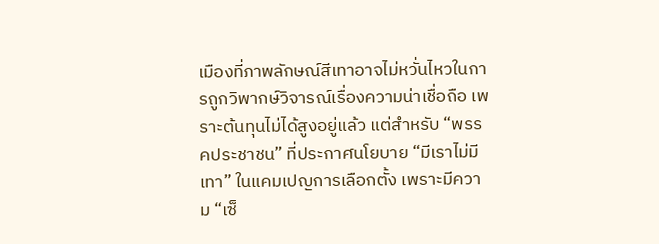เมืองที่ภาพลักษณ์สีเทาอาจไม่หวั่นไหวในการถูกวิพากษ์วิจารณ์เรื่องความน่าเชื่อถือ เพราะต้นทุนไม่ได้สูงอยู่แล้ว แต่สำหรับ “พรรคประชาชน” ที่ประกาศนโยบาย “มีเราไม่มีเทา” ในแคมเปญการเลือกตั้ง เพราะมีความ “เซ็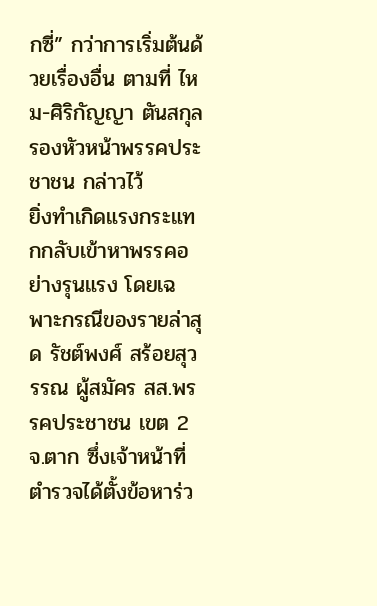กซี่” กว่าการเริ่มต้นด้วยเรื่องอื่น ตามที่ ไหม-ศิริกัญญา ตันสกุล รองหัวหน้าพรรคประชาชน กล่าวไว้
ยิ่งทำเกิดแรงกระแทกกลับเข้าหาพรรคอย่างรุนแรง โดยเฉพาะกรณีของรายล่าสุด รัชต์พงศ์ สร้อยสุวรรณ ผู้สมัคร สส.พรรคประชาชน เขต 2 จ.ตาก ซึ่งเจ้าหน้าที่ตำรวจได้ตั้งข้อหาร่ว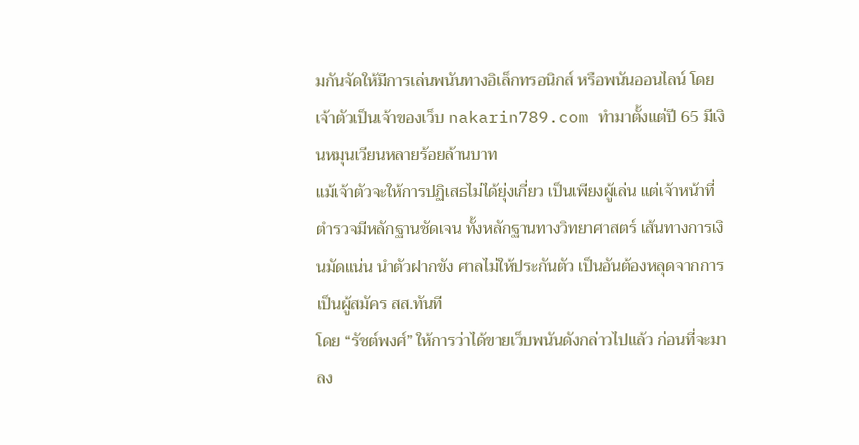มกันจัดให้มีการเล่นพนันทางอิเล็กทรอนิกส์ หรือพนันออนไลน์ โดยเจ้าตัวเป็นเจ้าของเว็บ nakarin789.com ทำมาตั้งแต่ปี 65 มีเงินหมุนเวียนหลายร้อยล้านบาท
แม้เจ้าตัวจะให้การปฏิเสธไม่ได้ยุ่งเกี่ยว เป็นเพียงผู้เล่น แต่เจ้าหน้าที่ตำรวจมีหลักฐานชัดเจน ทั้งหลักฐานทางวิทยาศาสตร์ เส้นทางการเงินมัดแน่น นำตัวฝากขัง ศาลไม่ให้ประกันตัว เป็นอันต้องหลุดจากการเป็นผู้สมัคร สส.ทันที
โดย “รัชต์พงศ์” ให้การว่าได้ขายเว็บพนันดังกล่าวไปแล้ว ก่อนที่จะมาลง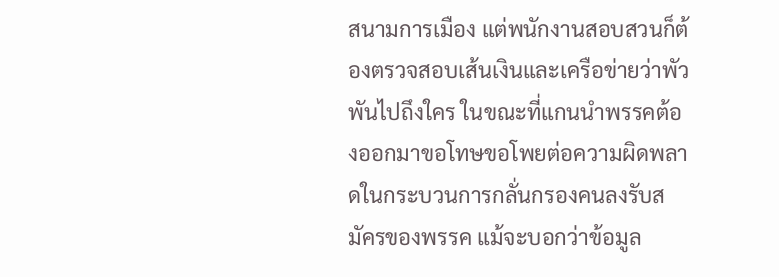สนามการเมือง แต่พนักงานสอบสวนก็ต้องตรวจสอบเส้นเงินและเครือข่ายว่าพัวพันไปถึงใคร ในขณะที่แกนนำพรรคต้องออกมาขอโทษขอโพยต่อความผิดพลาดในกระบวนการกลั่นกรองคนลงรับสมัครของพรรค แม้จะบอกว่าข้อมูล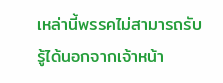เหล่านี้พรรคไม่สามารถรับรู้ได้นอกจากเจ้าหน้า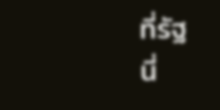ที่รัฐ
นี่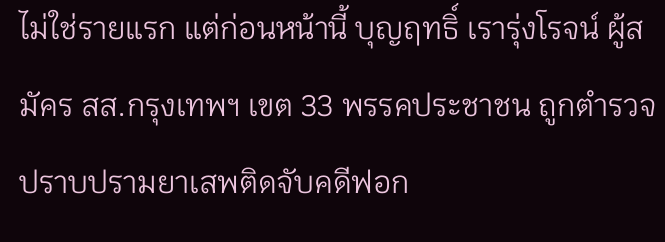ไม่ใช่รายแรก แต่ก่อนหน้านี้ บุญฤทธิ์ เรารุ่งโรจน์ ผู้สมัคร สส.กรุงเทพฯ เขต 33 พรรคประชาชน ถูกตำรวจปราบปรามยาเสพติดจับคดีฟอก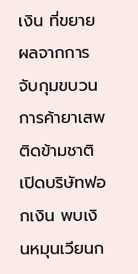เงิน ที่ขยายผลจากการจับกุมขบวนการค้ายาเสพติดข้ามชาติ เปิดบริษัทฟอกเงิน พบเงินหมุนเวียนก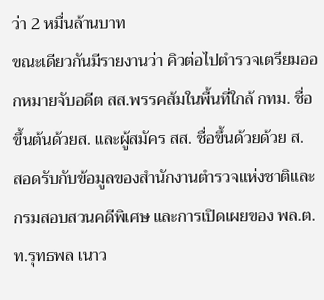ว่า 2 หมื่นล้านบาท
ขณะเดียวกันมีรายงานว่า คิวต่อไปตำรวจเตรียมออกหมายจับอดีต สส.พรรคส้มในพื้นที่ใกล้ กทม. ชื่อขึ้นต้นด้วยส. และผู้สมัคร สส. ชื่อขึ้นด้วยด้วย ส.
สอดรับกับข้อมูลของสำนักงานตำรวจแห่งชาติและกรมสอบสวนคดีพิเศษ และการเปิดเผยของ พล.ต.ท.รุทธพล เนาว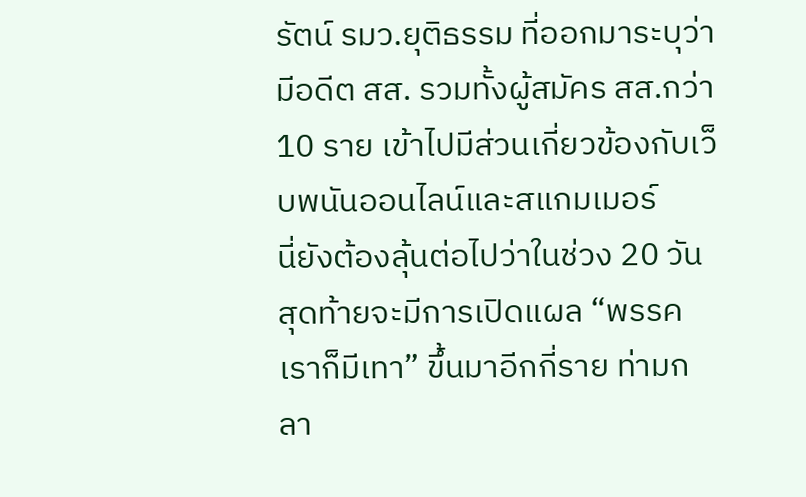รัตน์ รมว.ยุติธรรม ที่ออกมาระบุว่ามีอดีต สส. รวมทั้งผู้สมัคร สส.กว่า 10 ราย เข้าไปมีส่วนเกี่ยวข้องกับเว็บพนันออนไลน์และสแกมเมอร์
นี่ยังต้องลุ้นต่อไปว่าในช่วง 20 วันสุดท้ายจะมีการเปิดแผล “พรรคเราก็มีเทา” ขึ้นมาอีกกี่ราย ท่ามกลา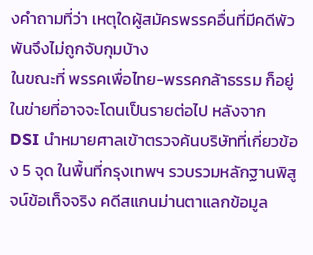งคำถามที่ว่า เหตุใดผู้สมัครพรรคอื่นที่มีคดีพัวพันจึงไม่ถูกจับกุมบ้าง
ในขณะที่ พรรคเพื่อไทย-พรรคกล้าธรรม ก็อยู่ในข่ายที่อาจจะโดนเป็นรายต่อไป หลังจาก DSI นำหมายศาลเข้าตรวจค้นบริษัทที่เกี่ยวข้อง 5 จุด ในพื้นที่กรุงเทพฯ รวบรวมหลักฐานพิสูจน์ข้อเท็จจริง คดีสแกนม่านตาแลกข้อมูล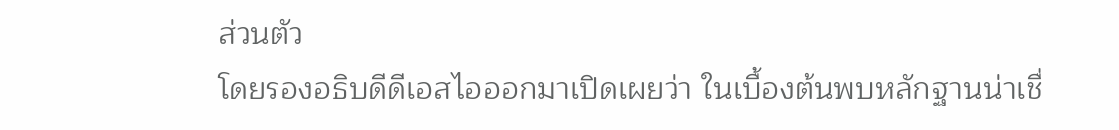ส่วนตัว
โดยรองอธิบดีดีเอสไอออกมาเปิดเผยว่า ในเบื้องต้นพบหลักฐานน่าเชื่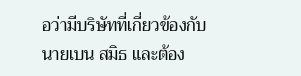อว่ามีบริษัทที่เกี่ยวข้องกับนายเบน สมิธ และต้อง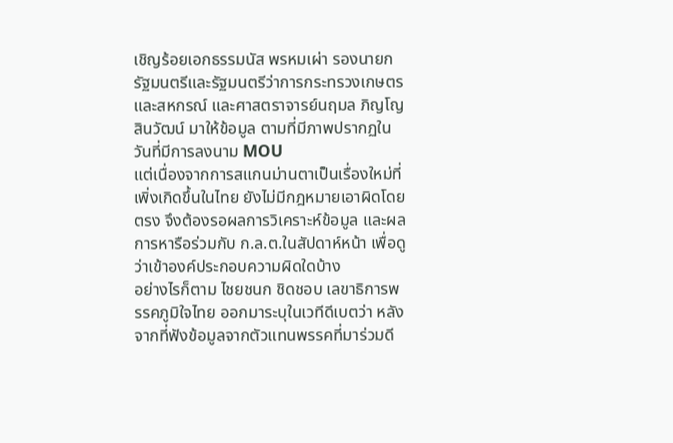เชิญร้อยเอกธรรมนัส พรหมเผ่า รองนายกรัฐมนตรีและรัฐมนตรีว่าการกระทรวงเกษตรและสหกรณ์ และศาสตราจารย์นฤมล ภิญโญสินวัฒน์ มาให้ข้อมูล ตามที่มีภาพปรากฏในวันที่มีการลงนาม MOU
แต่เนื่องจากการสแกนม่านตาเป็นเรื่องใหม่ที่เพิ่งเกิดขึ้นในไทย ยังไม่มีกฎหมายเอาผิดโดยตรง จึงต้องรอผลการวิเคราะห์ข้อมูล และผลการหารือร่วมกับ ก.ล.ต.ในสัปดาห์หน้า เพื่อดูว่าเข้าองค์ประกอบความผิดใดบ้าง
อย่างไรก็ตาม ไชยชนก ชิดชอบ เลขาธิการพรรคภูมิใจไทย ออกมาระบุในเวทีดีเบตว่า หลังจากที่ฟังข้อมูลจากตัวแทนพรรคที่มาร่วมดี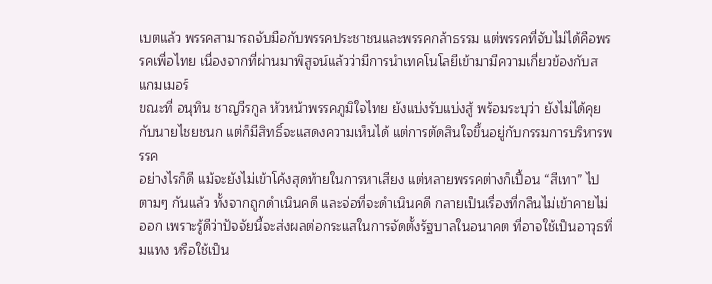เบตแล้ว พรรคสามารถจับมือกับพรรคประชาชนและพรรคกล้าธรรม แต่พรรคที่จับไม่ได้คือพรรคเพื่อไทย เนื่องจากที่ผ่านมาพิสูจน์แล้วว่ามีการนำเทคโนโลยีเข้ามามีความเกี่ยวข้องกับสแกมเมอร์
ขณะที่ อนุทิน ชาญวีรกูล หัวหน้าพรรคภูมิใจไทย ยังแบ่งรับแบ่งสู้ พร้อมระบุว่า ยังไม่ได้คุยกับนายไชยชนก แต่ก็มีสิทธิ์จะแสดงความเห็นได้ แต่การตัดสินใจขึ้นอยู่กับกรรมการบริหารพรรค
อย่างไรก็ดี แม้จะยังไม่เข้าโค้งสุดท้ายในการหาเสียง แต่หลายพรรคต่างก็เปื้อน “สีเทา” ไปตามๆ กันแล้ว ทั้งจากถูกดำเนินคดี และจ่อที่จะดำเนินคดี กลายเป็นเรื่องที่กลืนไม่เข้าคายไม่ออก เพราะรู้ดีว่าปัจจัยนี้จะส่งผลต่อกระแสในการจัดตั้งรัฐบาลในอนาคต ที่อาจใช้เป็นอาวุธทิ่มแทง หรือใช้เป็น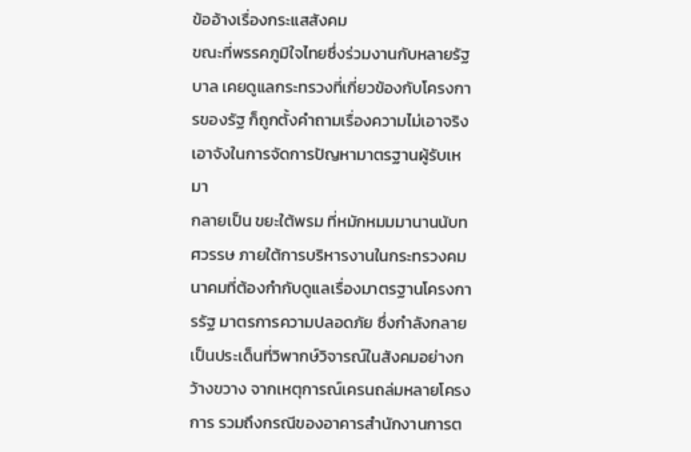ข้ออ้างเรื่องกระแสสังคม
ขณะที่พรรคภูมิใจไทยซึ่งร่วมงานกับหลายรัฐบาล เคยดูแลกระทรวงที่เกี่ยวข้องกับโครงการของรัฐ ก็ถูกตั้งคำถามเรื่องความไม่เอาจริงเอาจังในการจัดการปัญหามาตรฐานผู้รับเหมา
กลายเป็น ขยะใต้พรม ที่หมักหมมมานานนับทศวรรษ ภายใต้การบริหารงานในกระทรวงคมนาคมที่ต้องกำกับดูแลเรื่องมาตรฐานโครงการรัฐ มาตรการความปลอดภัย ซึ่งกำลังกลายเป็นประเด็นที่วิพากษ์วิจารณ์ในสังคมอย่างกว้างขวาง จากเหตุการณ์เครนถล่มหลายโครงการ รวมถึงกรณีของอาคารสำนักงานการต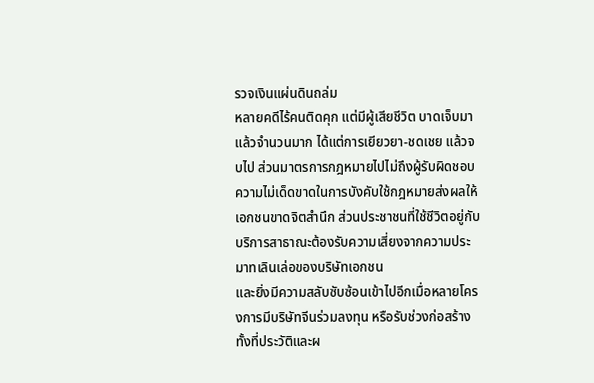รวจเงินแผ่นดินถล่ม
หลายคดีไร้คนติดคุก แต่มีผู้เสียชีวิต บาดเจ็บมาแล้วจำนวนมาก ได้แต่การเยียวยา-ชดเชย แล้วจบไป ส่วนมาตรการกฎหมายไปไม่ถึงผู้รับผิดชอบ ความไม่เด็ดขาดในการบังคับใช้กฎหมายส่งผลให้เอกชนขาดจิตสำนึก ส่วนประชาชนที่ใช้ชีวิตอยู่กับบริการสาธาณะต้องรับความเสี่ยงจากความประมาทเลินเล่อของบริษัทเอกชน
และยิ่งมีความสลับซับซ้อนเข้าไปอีกเมื่อหลายโครงการมีบริษัทจีนร่วมลงทุน หรือรับช่วงก่อสร้าง ทั้งที่ประวัติและผ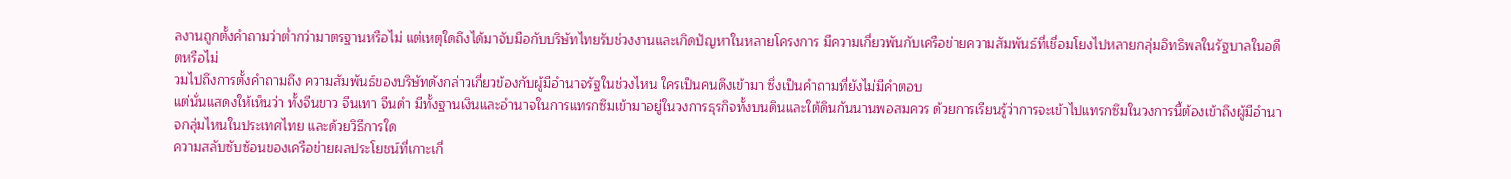ลงานถูกตั้งคำถามว่าต่ำกว่ามาตรฐานหรือไม่ แต่เหตุใดถึงได้มาจับมือกับบริษัทไทยรับช่วงงานและเกิดปัญหาในหลายโครงการ มีความเกี่ยวพันกับเครือข่ายความสัมพันธ์ที่เชื่อมโยงไปหลายกลุ่มอิทธิพลในรัฐบาลในอดีตหรือไม่
วมไปถึงการตั้งคำถามถึง ความสัมพันธ์ของบริษัทดังกล่าวเกี่ยวข้องกับผู้มีอำนาจรัฐในช่วงไหน ใครเป็นคนดึงเข้ามา ซึ่งเป็นคำถามที่ยังไม่มีคำตอบ
แต่นั่นแสดงให้เห็นว่า ทั้งจีนขาว จีนเทา จีนดำ มีทั้งฐานเงินและอำนาจในการแทรกซึมเข้ามาอยู่ในวงการธุรกิจทั้งบนดินและใต้ดินกันนานพอสมควร ด้วยการเรียนรู้ว่าการจะเข้าไปแทรกซึมในวงการนี้ต้องเข้าถึงผู้มีอำนาจกลุ่มไหนในประเทศไทย และด้วยวิธีการใด
ความสลับซับซ้อนของเครือข่ายผลประโยชน์ที่เกาะเกี่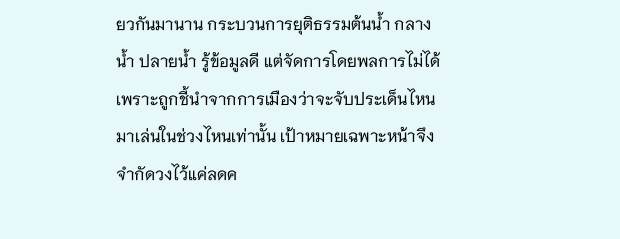ยวกันมานาน กระบวนการยุติธรรมต้นน้ำ กลางน้ำ ปลายน้ำ รู้ข้อมูลดี แต่จัดการโดยพลการไม่ได้ เพราะถูกชี้นำจากการเมืองว่าจะจับประเด็นไหนมาเล่นในช่วงไหนเท่านั้น เป้าหมายเฉพาะหน้าจึงจำกัดวงไว้แค่ลดค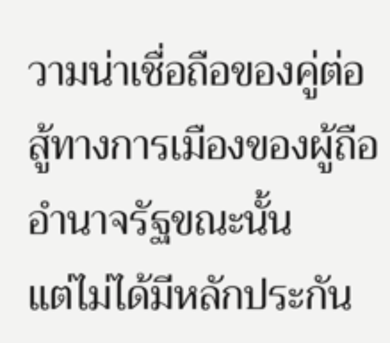วามน่าเชื่อถือของคู่ต่อสู้ทางการเมืองของผู้ถืออำนาจรัฐขณะนั้น
แต่ไม่ได้มีหลักประกัน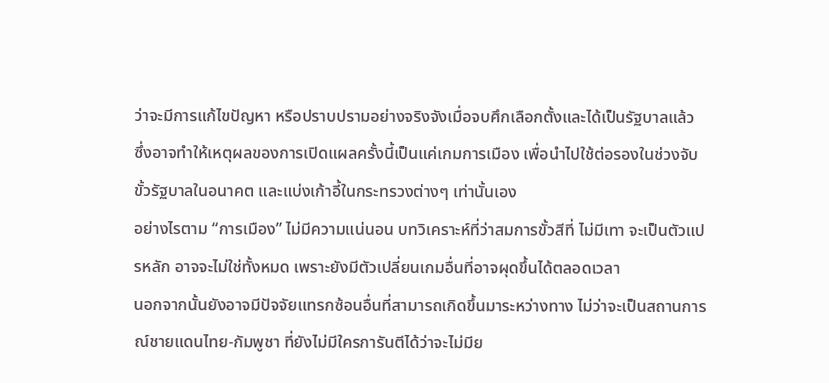ว่าจะมีการแก้ไขปัญหา หรือปราบปรามอย่างจริงจังเมื่อจบศึกเลือกตั้งและได้เป็นรัฐบาลแล้ว
ซึ่งอาจทำให้เหตุผลของการเปิดแผลครั้งนี้เป็นแค่เกมการเมือง เพื่อนำไปใช้ต่อรองในช่วงจับขั้วรัฐบาลในอนาคต และแบ่งเก้าอี้ในกระทรวงต่างๆ เท่านั้นเอง
อย่างไรตาม “การเมือง” ไม่มีความแน่นอน บทวิเคราะห์ที่ว่าสมการขั้วสีที่ ไม่มีเทา จะเป็นตัวแปรหลัก อาจจะไม่ใช่ทั้งหมด เพราะยังมีตัวเปลี่ยนเกมอื่นที่อาจผุดขึ้นได้ตลอดเวลา
นอกจากนั้นยังอาจมีปัจจัยแทรกซ้อนอื่นที่สามารถเกิดขึ้นมาระหว่างทาง ไม่ว่าจะเป็นสถานการณ์ชายแดนไทย-กัมพูชา ที่ยังไม่มีใครการันตีได้ว่าจะไม่มีย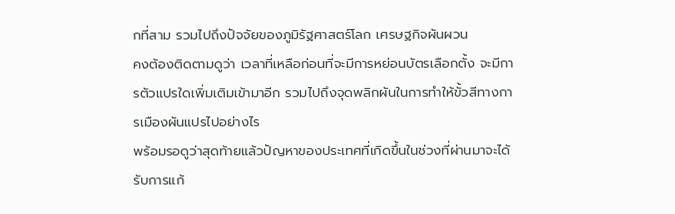กที่สาม รวมไปถึงปัจจัยของภูมิรัฐศาสตร์โลก เศรษฐกิจผันผวน
คงต้องติดตามดูว่า เวลาที่เหลือก่อนที่จะมีการหย่อนบัตรเลือกตั้ง จะมีการตัวแปรใดเพิ่มเติมเข้ามาอีก รวมไปถึงจุดพลิกผันในการทำให้ขั้วสีทางการเมืองผันแปรไปอย่างไร
พร้อมรอดูว่าสุดท้ายแล้วปัญหาของประเทศที่เกิดขึ้นในช่วงที่ผ่านมาจะได้รับการแก้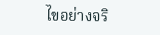ไขอย่างจริ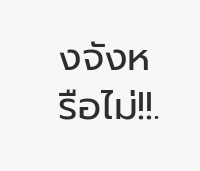งจังหรือไม่!!.